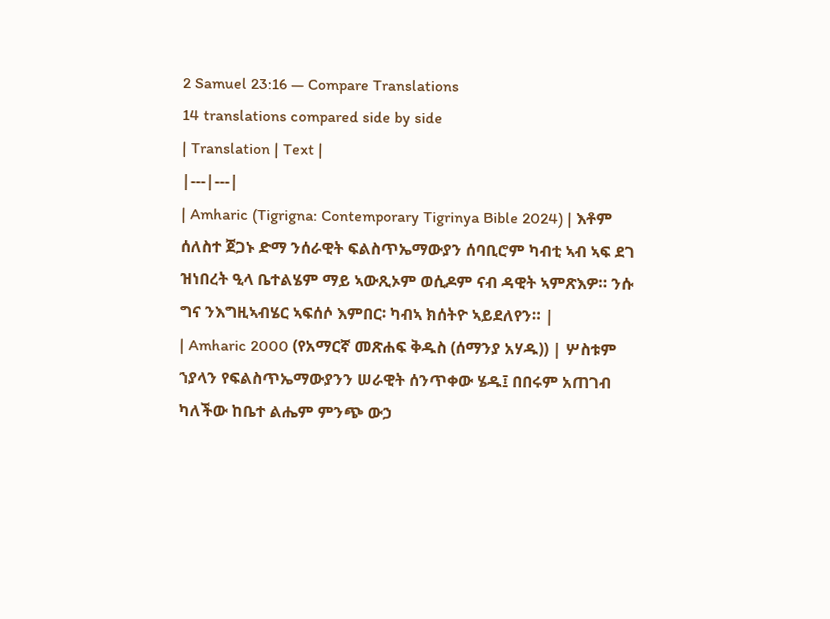2 Samuel 23:16 — Compare Translations
14 translations compared side by side
| Translation | Text |
|---|---|
| Amharic (Tigrigna: Contemporary Tigrinya Bible 2024) | እቶም ሰለስተ ጀጋኑ ድማ ንሰራዊት ፍልስጥኤማውያን ሰባቢሮም ካብቲ ኣብ ኣፍ ደገ ዝነበረት ዒላ ቤተልሄም ማይ ኣውጺኦም ወሲዶም ናብ ዳዊት ኣምጽእዎ። ንሱ ግና ንእግዚኣብሄር ኣፍሰሶ እምበር፡ ካብኣ ክሰትዮ ኣይደለየን። |
| Amharic 2000 (የአማርኛ መጽሐፍ ቅዱስ (ሰማንያ አሃዱ)) | ሦስቱም ኀያላን የፍልስጥኤማውያንን ሠራዊት ሰንጥቀው ሄዱ፤ በበሩም አጠገብ ካለችው ከቤተ ልሔም ምንጭ ውኃ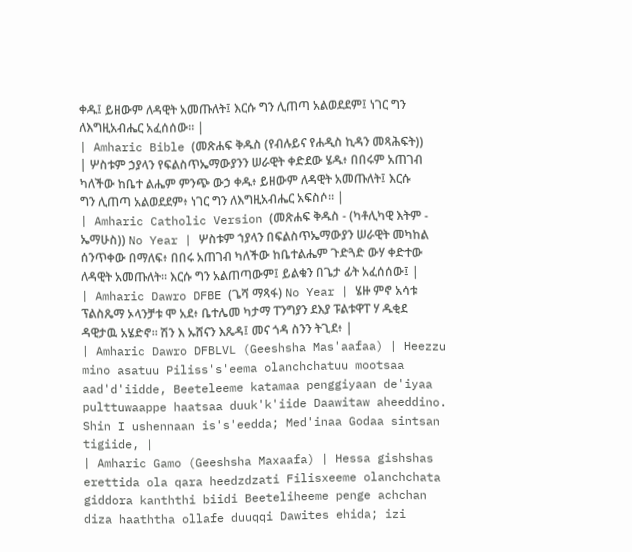ቀዱ፤ ይዘውም ለዳዊት አመጡለት፤ እርሱ ግን ሊጠጣ አልወደደም፤ ነገር ግን ለእግዚአብሔር አፈሰሰው። |
| Amharic Bible (መጽሐፍ ቅዱስ (የብሉይና የሐዲስ ኪዳን መጻሕፍት)) | ሦስቱም ኃያላን የፍልስጥኤማውያንን ሠራዊት ቀድደው ሄዱ፥ በበሩም አጠገብ ካለችው ከቤተ ልሔም ምንጭ ውኃ ቀዱ፥ ይዘውም ለዳዊት አመጡለት፤ እርሱ ግን ሊጠጣ አልወደደም፥ ነገር ግን ለእግዚአብሔር አፍስሶ። |
| Amharic Catholic Version (መጽሐፍ ቅዱስ - (ካቶሊካዊ እትም - ኤማሁስ)) No Year | ሦስቱም ኀያላን በፍልስጥኤማውያን ሠራዊት መካከል ሰንጥቀው በማለፍ፥ በበሩ አጠገብ ካለችው ከቤተልሔም ጉድጓድ ውሃ ቀድተው ለዳዊት አመጡለት። እርሱ ግን አልጠጣውም፤ ይልቁን በጌታ ፊት አፈሰሰው፤ |
| Amharic Dawro DFBE (ጌሻ ማጻፋ) No Year | ሄዙ ምኖ አሳቱ ፕልስጼማ ኦላንቻቱ ሞ አደ፥ ቤተሌመ ካታማ ፐንግያን ደእያ ፑልቱዋፐ ሃ ዱቂደ ዳዊታዉ አሄድኖ። ሽን እ ኡሸናን እጼዳ፤ መና ጎዳ ስንን ትጊደ፥ |
| Amharic Dawro DFBLVL (Geeshsha Mas'aafaa) | Heezzu mino asatuu Piliss's'eema olanchchatuu mootsaa aad'd'iidde, Beeteleeme katamaa penggiyaan de'iyaa pulttuwaappe haatsaa duuk'k'iide Daawitaw aheeddino. Shin I ushennaan is's'eedda; Med'inaa Godaa sintsan tigiide, |
| Amharic Gamo (Geeshsha Maxaafa) | Hessa gishshas erettida ola qara heedzdzati Filisxeeme olanchchata giddora kanththi biidi Beeteliheeme penge achchan diza haaththa ollafe duuqqi Dawites ehida; izi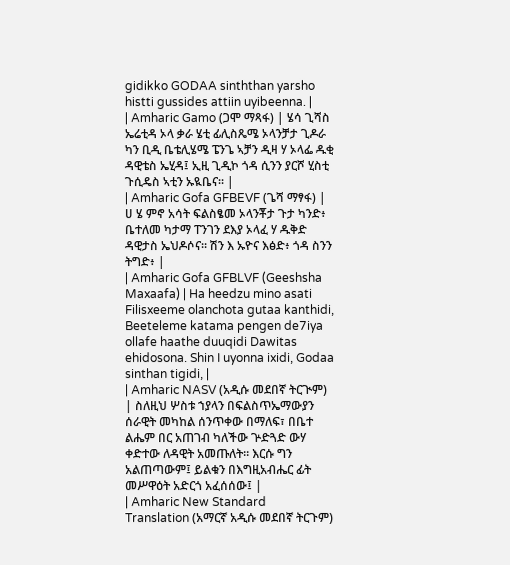gidikko GODAA sinththan yarsho histti gussides attiin uyibeenna. |
| Amharic Gamo (ጋሞ ማጻፋ) | ሄሳ ጊሻስ ኤሬቲዳ ኦላ ቃራ ሄቲ ፊሊስጼሜ ኦላንቻታ ጊዶራ ካን ቢዲ ቤቴሊሄሜ ፔንጌ ኣቻን ዲዛ ሃ ኦላፌ ዱቂ ዳዊቴስ ኤሂዳ፤ ኢዚ ጊዲኮ ጎዳ ሲንን ያርሾ ሂስቲ ጉሲዴስ ኣቲን ኡዪቤና። |
| Amharic Gofa GFBEVF (ጌሻ ማፃፋ) | ሀ ሄ ምኖ አሳት ፍልስፄመ ኦላንቾታ ጉታ ካንድ፥ ቤተለመ ካታማ ፐንገን ደእያ ኦላፈ ሃ ዱቅድ ዳዊታስ ኤህዶሶና። ሽን እ ኡዮና እፅድ፥ ጎዳ ስንን ትግድ፥ |
| Amharic Gofa GFBLVF (Geeshsha Maxaafa) | Ha heedzu mino asati Filisxeeme olanchota gutaa kanthidi, Beeteleme katama pengen de7iya ollafe haathe duuqidi Dawitas ehidosona. Shin I uyonna ixidi, Godaa sinthan tigidi, |
| Amharic NASV (አዲሱ መደበኛ ትርጒም) | ስለዚህ ሦስቱ ኀያላን በፍልስጥኤማውያን ሰራዊት መካከል ሰንጥቀው በማለፍ፣ በቤተ ልሔም በር አጠገብ ካለችው ጕድጓድ ውሃ ቀድተው ለዳዊት አመጡለት። እርሱ ግን አልጠጣውም፤ ይልቁን በእግዚአብሔር ፊት መሥዋዕት አድርጎ አፈሰሰው፤ |
| Amharic New Standard Translation (አማርኛ አዲሱ መደበኛ ትርጉም)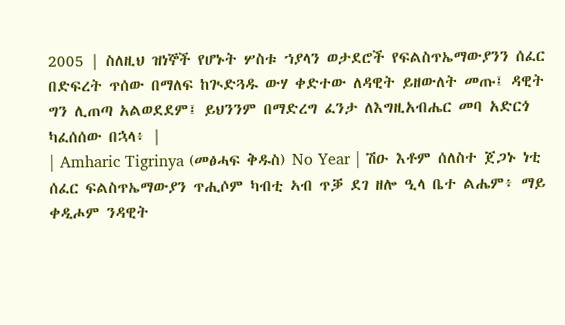2005 | ስለዚህ ዝነኞች የሆኑት ሦስቱ ኀያላን ወታደሮች የፍልስጥኤማውያንን ሰፈር በድፍረት ጥሰው በማለፍ ከጒድጓዱ ውሃ ቀድተው ለዳዊት ይዘውለት መጡ፤ ዳዊት ግን ሊጠጣ አልወደደም፤ ይህንንም በማድረግ ፈንታ ለእግዚአብሔር መባ አድርጎ ካፈሰሰው በኋላ፥ |
| Amharic Tigrinya (መፅሓፍ ቅዱስ) No Year | ሽዑ እቶም ሰለስተ ጀጋኑ ነቲ ሰፈር ፍልስጥኤማውያን ጥሒሶም ካብቲ ኣብ ጥቓ ደገ ዘሎ ዒላ ቤተ ልሔም፥ ማይ ቀዲሖም ንዳዊት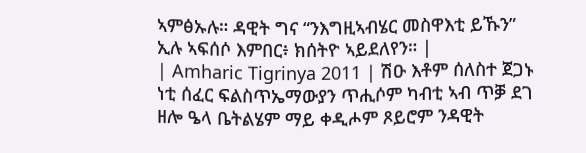ኣምፅኡሉ። ዳዊት ግና “ንእግዚኣብሄር መስዋእቲ ይኹን” ኢሉ ኣፍሰሶ እምበር፥ ክሰትዮ ኣይደለየን። |
| Amharic Tigrinya 2011 | ሽዑ እቶም ሰለስተ ጀጋኑ ነቲ ሰፈር ፍልስጥኤማውያን ጥሒሶም ካብቲ ኣብ ጥቓ ደገ ዘሎ ዔላ ቤትልሄም ማይ ቀዲሖም ጾይሮም ንዳዊት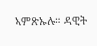ኣምጽኡሉ። ዳዊት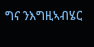ግና ንእግዚኣብሄር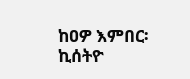ከዐዎ እምበር፡ ኪሰትዮ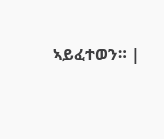ኣይፈተወን። |